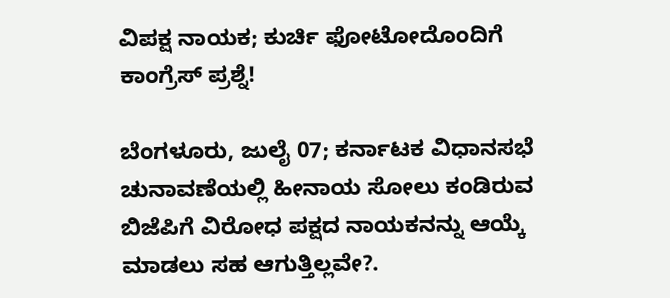ವಿಪಕ್ಷ ನಾಯಕ; ಕುರ್ಚಿ ಫೋಟೋದೊಂದಿಗೆ ಕಾಂಗ್ರೆಸ್‌ ಪ್ರಶ್ನೆ!

ಬೆಂಗಳೂರು, ಜುಲೈ 07; ಕರ್ನಾಟಕ ವಿಧಾನಸಭೆ ಚುನಾವಣೆಯಲ್ಲಿ ಹೀನಾಯ ಸೋಲು ಕಂಡಿರುವ ಬಿಜೆಪಿಗೆ ವಿರೋಧ ಪಕ್ಷದ ನಾಯಕನನ್ನು ಆಯ್ಕೆ ಮಾಡಲು ಸಹ ಆಗುತ್ತಿಲ್ಲವೇ?.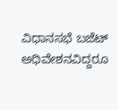ವಿಧಾನಸಭೆ ಬಜೆಟ್ ಅಧಿವೇಶನವಿದ್ದರೂ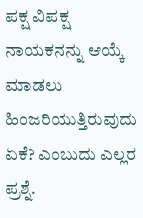ಪಕ್ಷ ವಿಪಕ್ಷ ನಾಯಕನನ್ನು ಆಯ್ಕೆ ಮಾಡಲು ಹಿಂಜರಿಯುತ್ತಿರುವುದು ಏಕೆ? ಎಂಬುದು ಎಲ್ಲರ ಪ್ರಶ್ನೆ.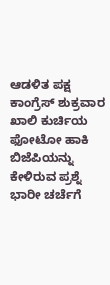ಆಡಳಿತ ಪಕ್ಷ ಕಾಂಗ್ರೆಸ್ ಶುಕ್ರವಾರ ಖಾಲಿ ಕುರ್ಚಿಯ ಫೋಟೋ ಹಾಕಿ ಬಿಜೆಪಿಯನ್ನು ಕೇಳಿರುವ ಪ್ರಶ್ನೆ ಭಾರೀ ಚರ್ಚೆಗೆ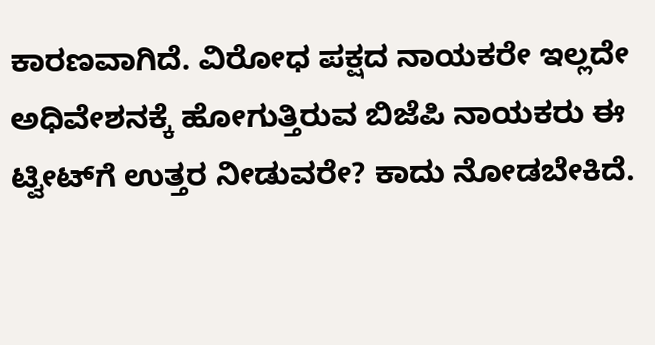ಕಾರಣವಾಗಿದೆ. ವಿರೋಧ ಪಕ್ಷದ ನಾಯಕರೇ ಇಲ್ಲದೇ ಅಧಿವೇಶನಕ್ಕೆ ಹೋಗುತ್ತಿರುವ ಬಿಜೆಪಿ ನಾಯಕರು ಈ ಟ್ವೀಟ್‌ಗೆ ಉತ್ತರ ನೀಡುವರೇ? ಕಾದು ನೋಡಬೇಕಿದೆ.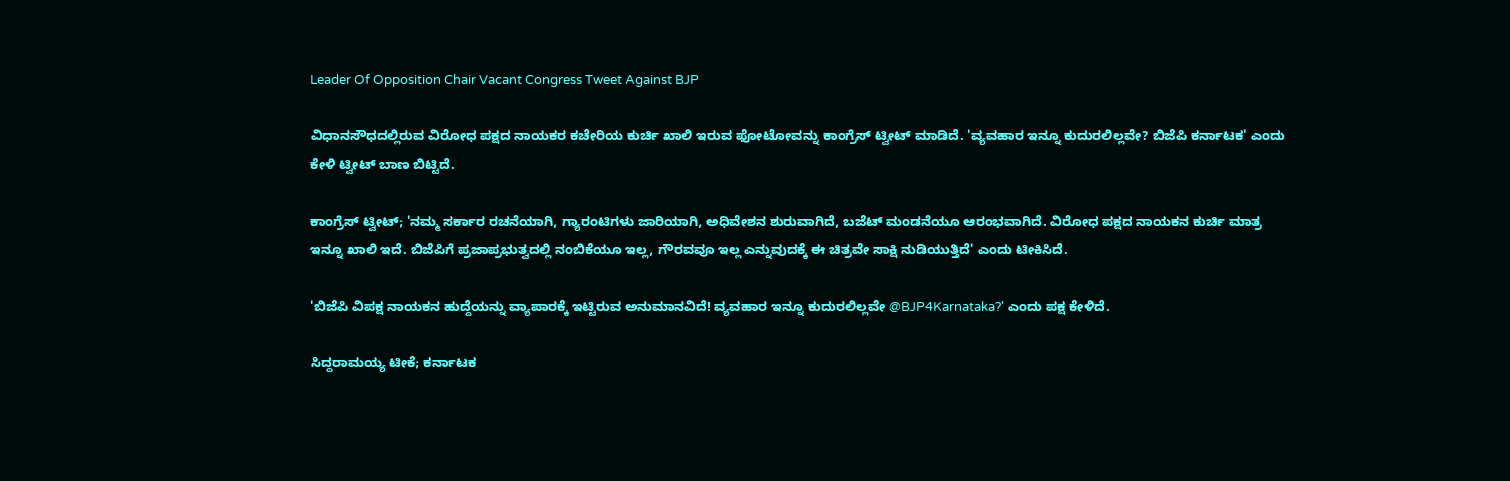Leader Of Opposition Chair Vacant Congress Tweet Against BJP

ವಿಧಾನಸೌಧದಲ್ಲಿರುವ ವಿರೋಧ ಪಕ್ಷದ ನಾಯಕರ ಕಚೇರಿಯ ಕುರ್ಚಿ ಖಾಲಿ ಇರುವ ಫೋಟೋವನ್ನು ಕಾಂಗ್ರೆಸ್ ಟ್ವೀಟ್ ಮಾಡಿದೆ. 'ವ್ಯವಹಾರ ಇನ್ನೂ ಕುದುರಲಿಲ್ಲವೇ? ಬಿಜೆಪಿ ಕರ್ನಾಟಕ' ಎಂದು ಕೇಳಿ ಟ್ವೀಟ್ ಬಾಣ ಬಿಟ್ಟಿದೆ.

ಕಾಂಗ್ರೆಸ್ ಟ್ವೀಟ್; 'ನಮ್ಮ ಸರ್ಕಾರ ರಚನೆಯಾಗಿ, ಗ್ಯಾರಂಟಿಗಳು ಜಾರಿಯಾಗಿ, ಅಧಿವೇಶನ ಶುರುವಾಗಿದೆ, ಬಜೆಟ್ ಮಂಡನೆಯೂ ಆರಂಭವಾಗಿದೆ. ವಿರೋಧ ಪಕ್ಷದ ನಾಯಕನ ಕುರ್ಚಿ ಮಾತ್ರ ಇನ್ನೂ ಖಾಲಿ ಇದೆ. ಬಿಜೆಪಿಗೆ ಪ್ರಜಾಪ್ರಭುತ್ವದಲ್ಲಿ ನಂಬಿಕೆಯೂ ಇಲ್ಲ, ಗೌರವವೂ ಇಲ್ಲ ಎನ್ನುವುದಕ್ಕೆ ಈ ಚಿತ್ರವೇ ಸಾಕ್ಷಿ ನುಡಿಯುತ್ತಿದೆ' ಎಂದು ಟೀಕಿಸಿದೆ.

'ಬಿಜೆಪಿ ವಿಪಕ್ಷ ನಾಯಕನ ಹುದ್ದೆಯನ್ನು ವ್ಯಾಪಾರಕ್ಕೆ ಇಟ್ಟಿರುವ ಅನುಮಾನವಿದೆ! ವ್ಯವಹಾರ ಇನ್ನೂ ಕುದುರಲಿಲ್ಲವೇ @BJP4Karnataka?' ಎಂದು ಪಕ್ಷ ಕೇಳಿದೆ.

ಸಿದ್ದರಾಮಯ್ಯ ಟೀಕೆ; ಕರ್ನಾಟಕ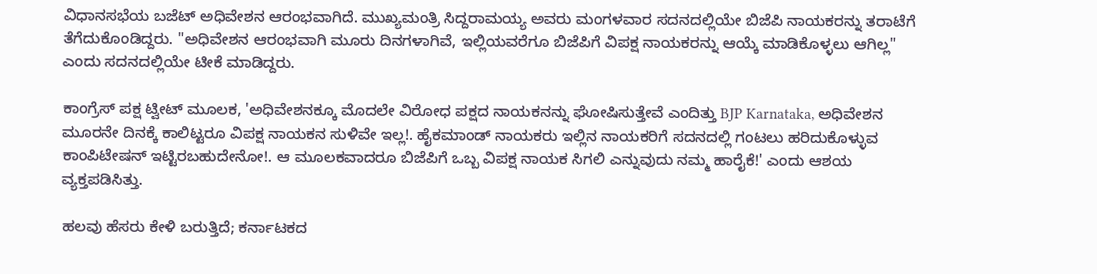ವಿಧಾನಸಭೆಯ ಬಜೆಟ್ ಅಧಿವೇಶನ ಆರಂಭವಾಗಿದೆ. ಮುಖ್ಯಮಂತ್ರಿ ಸಿದ್ದರಾಮಯ್ಯ ಅವರು ಮಂಗಳವಾರ ಸದನದಲ್ಲಿಯೇ ಬಿಜೆಪಿ ನಾಯಕರನ್ನು ತರಾಟೆಗೆ ತೆಗೆದುಕೊಂಡಿದ್ದರು. "ಅಧಿವೇಶನ ಆರಂಭವಾಗಿ ಮೂರು ದಿನಗಳಾಗಿವೆ, ಇಲ್ಲಿಯವರೆಗೂ ಬಿಜೆಪಿಗೆ ವಿಪಕ್ಷ ನಾಯಕರನ್ನು ಆಯ್ಕೆ ಮಾಡಿಕೊಳ್ಳಲು ಆಗಿಲ್ಲ" ಎಂದು ಸದನದಲ್ಲಿಯೇ ಟೀಕೆ ಮಾಡಿದ್ದರು.

ಕಾಂಗ್ರೆಸ್ ಪಕ್ಷ ಟ್ವೀಟ್‌ ಮೂಲಕ, 'ಅಧಿವೇಶನಕ್ಕೂ ಮೊದಲೇ ವಿರೋಧ ಪಕ್ಷದ ನಾಯಕನನ್ನು ಘೋಷಿಸುತ್ತೇವೆ ಎಂದಿತ್ತು BJP Karnataka, ಅಧಿವೇಶನ ಮೂರನೇ ದಿನಕ್ಕೆ ಕಾಲಿಟ್ಟರೂ ವಿಪಕ್ಷ ನಾಯಕನ ಸುಳಿವೇ ಇಲ್ಲ!. ಹೈಕಮಾಂಡ್ ನಾಯಕರು ಇಲ್ಲಿನ ನಾಯಕರಿಗೆ ಸದನದಲ್ಲಿ ಗಂಟಲು ಹರಿದುಕೊಳ್ಳುವ ಕಾಂಪಿಟೇಷನ್ ಇಟ್ಟಿರಬಹುದೇನೋ!. ಆ ಮೂಲಕವಾದರೂ ಬಿಜೆಪಿಗೆ ಒಬ್ಬ ವಿಪಕ್ಷ ನಾಯಕ ಸಿಗಲಿ ಎನ್ನುವುದು ನಮ್ಮ ಹಾರೈಕೆ!' ಎಂದು ಆಶಯ ವ್ಯಕ್ತಪಡಿಸಿತ್ತು.

ಹಲವು ಹೆಸರು ಕೇಳಿ ಬರುತ್ತಿದೆ; ಕರ್ನಾಟಕದ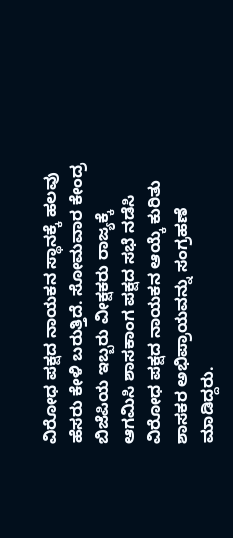ವಿರೋಧ ಪಕ್ಷದ ನಾಯಕನ ಸ್ಥಾನಕ್ಕೆ ಹಲವು ಹೆಸರು ಕೇಳಿ ಬರುತ್ತಿದೆ. ಸೋಮವಾರ ಕೇಂದ್ರ ಬಿಜೆಪಿಯ ಇಬ್ಬರು ವೀಕ್ಷಕರು ರಾಜ್ಯಕ್ಕೆ ಆಗಮಿಸಿ ಶಾಸಕಾಂಗ ಪಕ್ಷದ ಸಭೆ ನಡೆಸಿ ವಿರೋಧ ಪಕ್ಷದ ನಾಯಕನ ಆಯ್ಕೆ ಕುರಿತು ಶಾಸಕರ ಅಭಿಪ್ರಾಯವನ್ನು ಸಂಗ್ರಹಣೆ ಮಾಡಿದ್ದರು.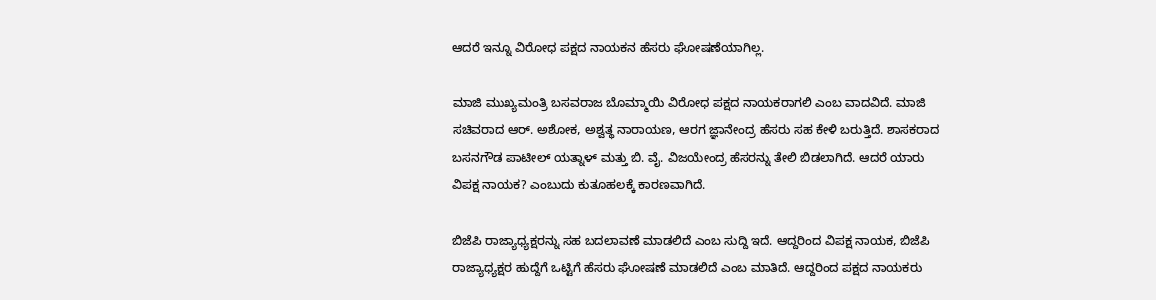ಆದರೆ ಇನ್ನೂ ವಿರೋಧ ಪಕ್ಷದ ನಾಯಕನ ಹೆಸರು ಘೋಷಣೆಯಾಗಿಲ್ಲ.

ಮಾಜಿ ಮುಖ್ಯಮಂತ್ರಿ ಬಸವರಾಜ ಬೊಮ್ಮಾಯಿ ವಿರೋಧ ಪಕ್ಷದ ನಾಯಕರಾಗಲಿ ಎಂಬ ವಾದವಿದೆ. ಮಾಜಿ ಸಚಿವರಾದ ಆರ್. ಅಶೋಕ, ಅಶ್ವತ್ಥ ನಾರಾಯಣ, ಆರಗ ಜ್ಞಾನೇಂದ್ರ ಹೆಸರು ಸಹ ಕೇಳಿ ಬರುತ್ತಿದೆ. ಶಾಸಕರಾದ ಬಸನಗೌಡ ಪಾಟೀಲ್ ಯತ್ನಾಳ್ ಮತ್ತು ಬಿ. ವೈ. ವಿಜಯೇಂದ್ರ ಹೆಸರನ್ನು ತೇಲಿ ಬಿಡಲಾಗಿದೆ. ಆದರೆ ಯಾರು ವಿಪಕ್ಷ ನಾಯಕ? ಎಂಬುದು ಕುತೂಹಲಕ್ಕೆ ಕಾರಣವಾಗಿದೆ.

ಬಿಜೆಪಿ ರಾಜ್ಯಾಧ್ಯಕ್ಷರನ್ನು ಸಹ ಬದಲಾವಣೆ ಮಾಡಲಿದೆ ಎಂಬ ಸುದ್ದಿ ಇದೆ. ಆದ್ದರಿಂದ ವಿಪಕ್ಷ ನಾಯಕ, ಬಿಜೆಪಿ ರಾಜ್ಯಾಧ್ಯಕ್ಷರ ಹುದ್ದೆಗೆ ಒಟ್ಟಿಗೆ ಹೆಸರು ಘೋಷಣೆ ಮಾಡಲಿದೆ ಎಂಬ ಮಾತಿದೆ. ಆದ್ದರಿಂದ ಪಕ್ಷದ ನಾಯಕರು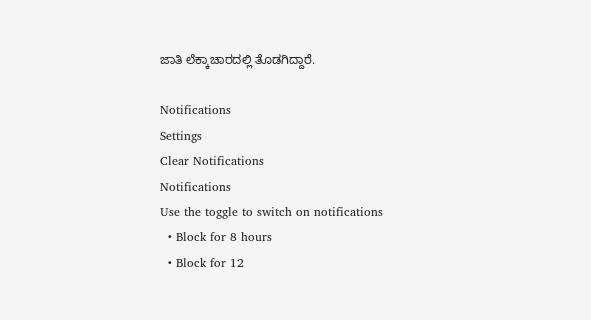ಜಾತಿ ಲೆಕ್ಕಾಚಾರದಲ್ಲಿ ತೊಡಗಿದ್ದಾರೆ.

Notifications
Settings
Clear Notifications
Notifications
Use the toggle to switch on notifications
  • Block for 8 hours
  • Block for 12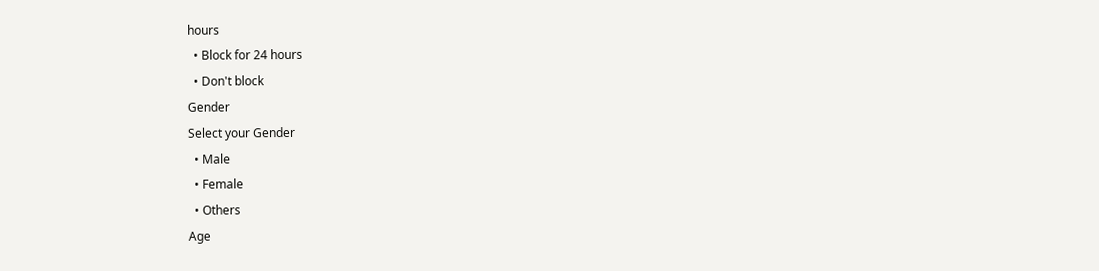hours
  • Block for 24 hours
  • Don't block
Gender
Select your Gender
  • Male
  • Female
  • Others
Age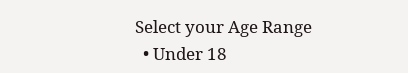Select your Age Range
  • Under 18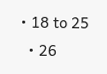• 18 to 25
  • 26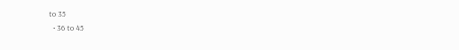to 35
  • 36 to 45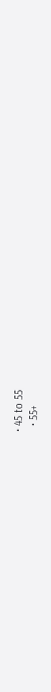• 45 to 55
  • 55+